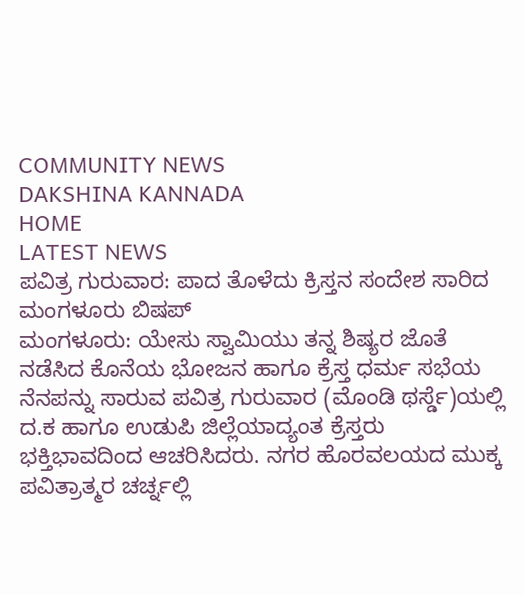COMMUNITY NEWS
DAKSHINA KANNADA
HOME
LATEST NEWS
ಪವಿತ್ರ ಗುರುವಾರ: ಪಾದ ತೊಳೆದು ಕ್ರಿಸ್ತನ ಸಂದೇಶ ಸಾರಿದ ಮಂಗಳೂರು ಬಿಷಪ್
ಮಂಗಳೂರು: ಯೇಸು ಸ್ವಾಮಿಯು ತನ್ನ ಶಿಷ್ಯರ ಜೊತೆ ನಡೆಸಿದ ಕೊನೆಯ ಭೋಜನ ಹಾಗೂ ಕ್ರೆಸ್ತ ಧರ್ಮ ಸಭೆಯ ನೆನಪನ್ನು ಸಾರುವ ಪವಿತ್ರ ಗುರುವಾರ (ಮೊಂಡಿ ಥರ್ಸ್ಡೆ)ಯಲ್ಲಿ ದ.ಕ ಹಾಗೂ ಉಡುಪಿ ಜಿಲ್ಲೆಯಾದ್ಯಂತ ಕ್ರೆಸ್ತರು ಭಕ್ತಿಭಾವದಿಂದ ಆಚರಿಸಿದರು. ನಗರ ಹೊರವಲಯದ ಮುಕ್ಕ ಪವಿತ್ರಾತ್ಮರ ಚರ್ಚ್ನಲ್ಲಿ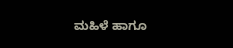ಮಹಿಳೆ ಹಾಗೂ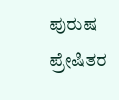ಪುರುಷ ಪ್ರೇಷಿತರ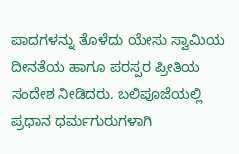ಪಾದಗಳನ್ನು ತೊಳೆದು ಯೇಸು ಸ್ವಾಮಿಯ ದೀನತೆಯ ಹಾಗೂ ಪರಸ್ಪರ ಪ್ರೀತಿಯ ಸಂದೇಶ ನೀಡಿದರು. ಬಲಿಪೂಜೆಯಲ್ಲಿ ಪ್ರಧಾನ ಧರ್ಮಗುರುಗಳಾಗಿ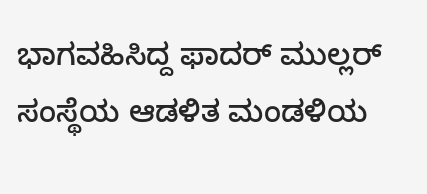ಭಾಗವಹಿಸಿದ್ದ ಫಾದರ್ ಮುಲ್ಲರ್ ಸಂಸ್ಥೆಯ ಆಡಳಿತ ಮಂಡಳಿಯ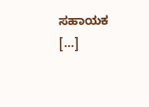ಸಹಾಯಕ […]